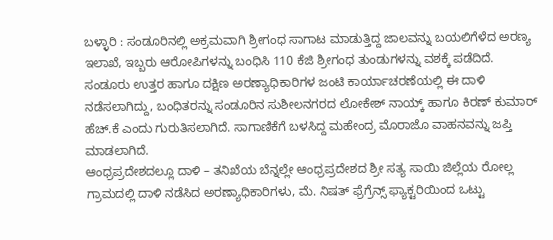ಬಳ್ಳಾರಿ : ಸಂಡೂರಿನಲ್ಲಿ ಅಕ್ರಮವಾಗಿ ಶ್ರೀಗಂಧ ಸಾಗಾಟ ಮಾಡುತ್ತಿದ್ದ ಜಾಲವನ್ನು ಬಯಲಿಗೆಳೆದ ಅರಣ್ಯ ಇಲಾಖೆ, ಇಬ್ಬರು ಆರೋಪಿಗಳನ್ನು ಬಂಧಿಸಿ 110 ಕೆಜಿ ಶ್ರೀಗಂಧ ತುಂಡುಗಳನ್ನು ವಶಕ್ಕೆ ಪಡೆದಿದೆ.
ಸಂಡೂರು ಉತ್ತರ ಹಾಗೂ ದಕ್ಷಿಣ ಅರಣ್ಯಾಧಿಕಾರಿಗಳ ಜಂಟಿ ಕಾರ್ಯಾಚರಣೆಯಲ್ಲಿ ಈ ದಾಳಿ ನಡೆಸಲಾಗಿದ್ದು, ಬಂಧಿತರನ್ನು ಸಂಡೂರಿನ ಸುಶೀಲನಗರದ ಲೋಕೇಶ್ ನಾಯ್ಕ್ ಹಾಗೂ ಕಿರಣ್ ಕುಮಾರ್ ಹೆಚ್.ಕೆ ಎಂದು ಗುರುತಿಸಲಾಗಿದೆ. ಸಾಗಾಣಿಕೆಗೆ ಬಳಸಿದ್ದ ಮಹೇಂದ್ರ ಮೊರಾಜೊ ವಾಹನವನ್ನು ಜಪ್ತಿ ಮಾಡಲಾಗಿದೆ.
ಆಂಧ್ರಪ್ರದೇಶದಲ್ಲೂ ದಾಳಿ – ತನಿಖೆಯ ಬೆನ್ನಲ್ಲೇ ಆಂಧ್ರಪ್ರದೇಶದ ಶ್ರೀ ಸತ್ಯ ಸಾಯಿ ಜಿಲ್ಲೆಯ ರೋಲ್ಲ ಗ್ರಾಮದಲ್ಲಿ ದಾಳಿ ನಡೆಸಿದ ಅರಣ್ಯಾಧಿಕಾರಿಗಳು, ಮೆ. ನಿಷತ್ ಫ್ರೆಗ್ರೆನ್ಸ್ ಫ್ಯಾಕ್ಟರಿಯಿಂದ ಒಟ್ಟು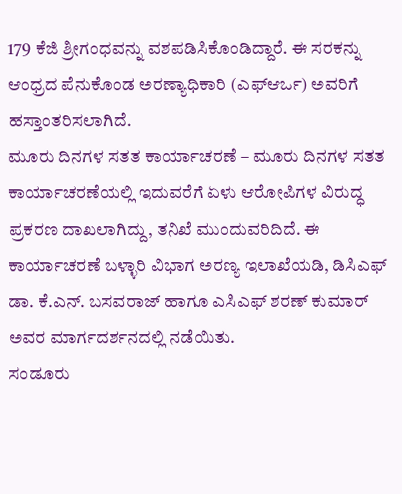179 ಕೆಜಿ ಶ್ರೀಗಂಧವನ್ನು ವಶಪಡಿಸಿಕೊಂಡಿದ್ದಾರೆ. ಈ ಸರಕನ್ನು ಆಂಧ್ರದ ಪೆನುಕೊಂಡ ಅರಣ್ಯಾಧಿಕಾರಿ (ಎಫ್ಆರ್ಒ) ಅವರಿಗೆ ಹಸ್ತಾಂತರಿಸಲಾಗಿದೆ.
ಮೂರು ದಿನಗಳ ಸತತ ಕಾರ್ಯಾಚರಣೆ – ಮೂರು ದಿನಗಳ ಸತತ ಕಾರ್ಯಾಚರಣೆಯಲ್ಲಿ ಇದುವರೆಗೆ ಏಳು ಆರೋಪಿಗಳ ವಿರುದ್ಧ ಪ್ರಕರಣ ದಾಖಲಾಗಿದ್ದು, ತನಿಖೆ ಮುಂದುವರಿದಿದೆ. ಈ ಕಾರ್ಯಾಚರಣೆ ಬಳ್ಳಾರಿ ವಿಭಾಗ ಅರಣ್ಯ ಇಲಾಖೆಯಡಿ, ಡಿಸಿಎಫ್ ಡಾ. ಕೆ.ಎನ್. ಬಸವರಾಜ್ ಹಾಗೂ ಎಸಿಎಫ್ ಶರಣ್ ಕುಮಾರ್ ಅವರ ಮಾರ್ಗದರ್ಶನದಲ್ಲಿ ನಡೆಯಿತು.
ಸಂಡೂರು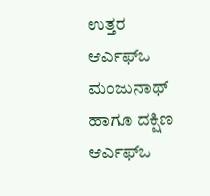ಉತ್ತರ ಆರ್ಎಫ್ಒ ಮಂಜುನಾಥ್ ಹಾಗೂ ದಕ್ಷಿಣ ಆರ್ಎಫ್ಒ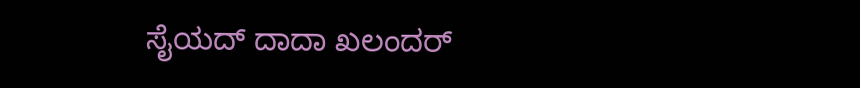ಸೈಯದ್ ದಾದಾ ಖಲಂದರ್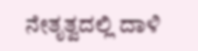ನೇತೃತ್ವದಲ್ಲಿ ದಾಳಿ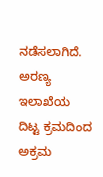ನಡೆಸಲಾಗಿದೆ. ಅರಣ್ಯ ಇಲಾಖೆಯ ದಿಟ್ಟ ಕ್ರಮದಿಂದ ಅಕ್ರಮ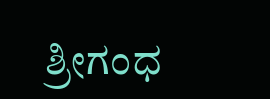ಶ್ರೀಗಂಧ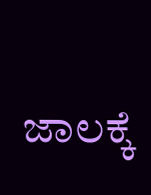ಜಾಲಕ್ಕೆ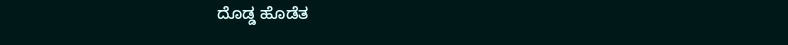ದೊಡ್ಡ ಹೊಡೆತ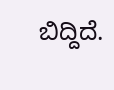ಬಿದ್ದಿದೆ.